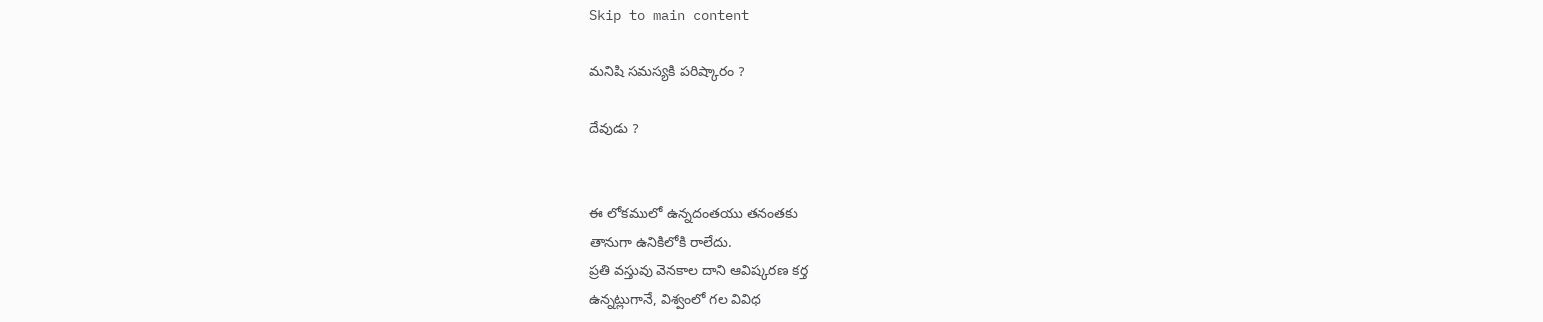Skip to main content

మనిషి సమస్యకి పరిష్కారం ?

దేవుడు ?


ఈ లోకములో ఉన్నదంతయు తనంతకు
తానుగా ఉనికిలోకి రాలేదు.
ప్రతి వస్తువు వెనకాల దాని ఆవిష్కరణ కర్త
ఉన్నట్లుగానే, విశ్వంలో గల వివిధ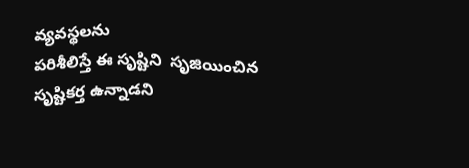వ్యవస్థలను
పరిశీలిస్తే ఈ సృష్టిని  సృజియించిన
సృష్టికర్త ఉన్నాడని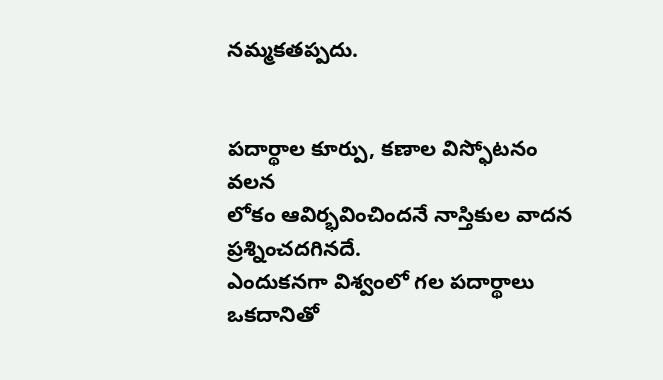నమ్మకతప్పదు.


పదార్థాల కూర్పు, కణాల విస్ఫోటనం వలన
లోకం ఆవిర్భవించిందనే నాస్తికుల వాదన
ప్రశ్నించదగినదే.
ఎందుకనగా విశ్వంలో గల పదార్థాలు ఒకదానితో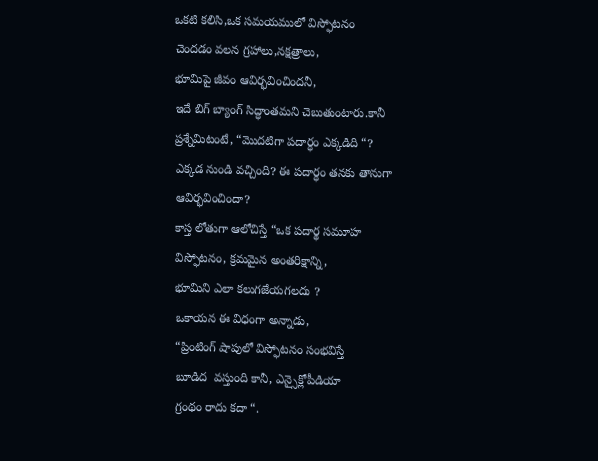ఒకటి కలిసి,ఒక సమయములో విస్ఫోటనం
చెందడం వలన గ్రహాలు,నక్షత్రాలు,
భూమిపై జీవం ఆవిర్భవించిందనీ,
ఇదే బిగ్ బ్యాంగ్ సిద్ధాంతమని చెబుతుంటారు.కానీ
ప్రశ్నేమిటంటే, “మొదటిగా పదార్ధం ఎక్కడిది “?
ఎక్కడ నుండి వచ్చింది? ఈ పదార్ధం తనకు తానుగా
ఆవిర్భవించిందా?
కాస్త లోతుగా ఆలోచిస్తే “ఒక పదార్థ సమూహ
విస్ఫోటనం, క్రమమైన అంతరిక్షాన్ని,
భూమిని ఎలా కలుగజేయగలదు ?
ఒకాయన ఈ విధంగా అన్నాడు,
“ప్రింటింగ్ షాపులో విస్ఫోటనం సంభవిస్తే
బూడిద  వస్తుంది కానీ, ఎన్సైక్లోపీడియా
గ్రంథం రాదు కదా “.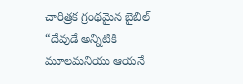చారిత్రక గ్రంథమైన బైబిల్ “దేవుడే అన్నిటికి
మూలమనియు ఆయనే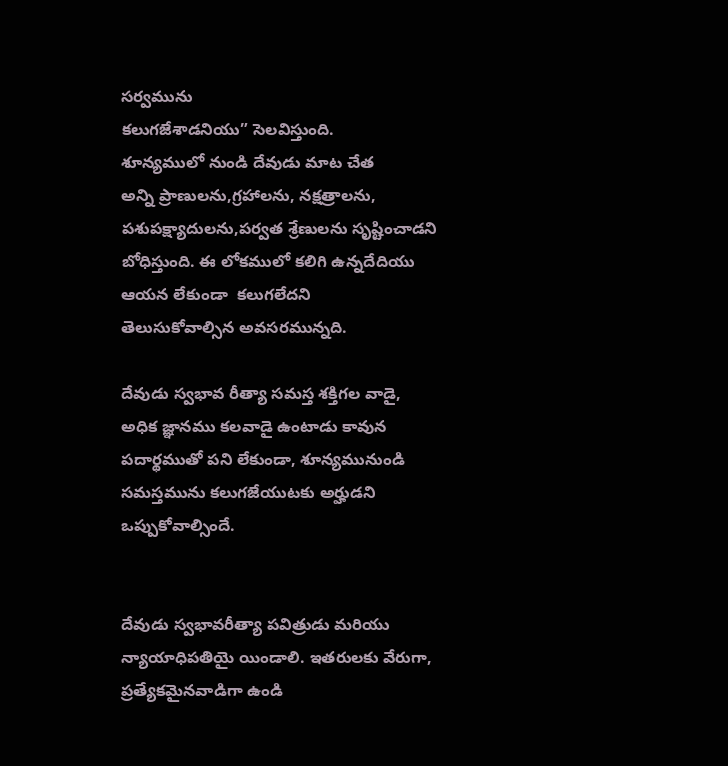సర్వమును
కలుగజేశాడనియు” సెలవిస్తుంది.
శూన్యములో నుండి దేవుడు మాట చేత
అన్ని ప్రాణులను,గ్రహాలను, నక్షత్రాలను,
పశుపక్ష్యాదులను,పర్వత శ్రేణులను సృష్టించాడని
బోధిస్తుంది. ఈ లోకములో కలిగి ఉన్నదేదియు
ఆయన లేకుండా  కలుగలేదని
తెలుసుకోవాల్సిన అవసరమున్నది.

దేవుడు స్వభావ రీత్యా సమస్త శక్తిగల వాడై,
అధిక జ్ఞానము కలవాడై ఉంటాడు కావున
పదార్థముతో పని లేకుండా, శూన్యమునుండి
సమస్తమును కలుగజేయుటకు అర్హుడని
ఒప్పుకోవాల్సిందే.


దేవుడు స్వభావరీత్యా పవిత్రుడు మరియు
న్యాయాధిపతియై యిండాలి. ఇతరులకు వేరుగా,
ప్రత్యేకమైనవాడిగా ఉండి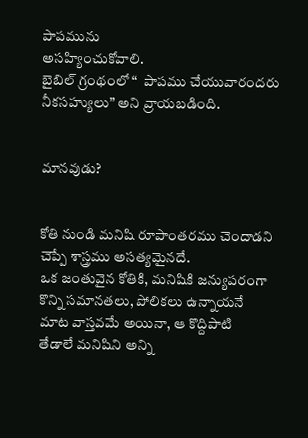పాపమును
అసహ్యించుకోవాలి.
బైబిల్ గ్రంథంలో “  పాపము చేయువారందరు
నీకసహ్యులు” అని వ్రాయబడింది.


మానవుడు?


కోతి నుండి మనిషి రూపాంతరము చెందాడని
చెప్పే శాస్త్రము అసత్యమైనదే.
ఒక జంతువైన కోతికి, మనిషికి జన్యుపరంగా
కొన్ని సమానతలు, పోలికలు ఉన్నాయనే
మాట వాస్తవమే అయినా, ఆ కొద్దిపాటి
తేడాలే మనిషిని అన్ని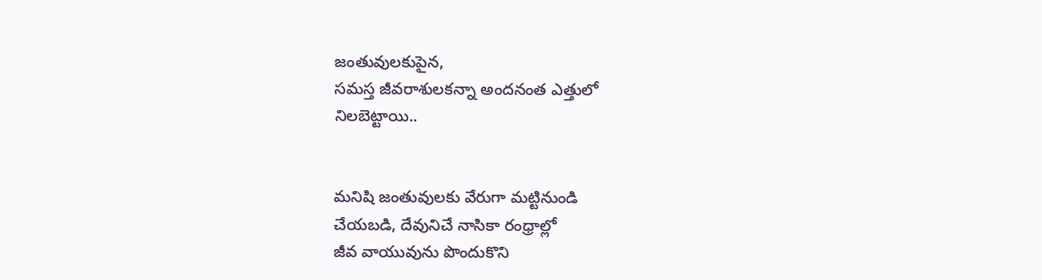జంతువులకుపైన,
సమస్త జీవరాశులకన్నా అందనంత ఎత్తులో
నిలబెట్టాయి..


మనిషి జంతువులకు వేరుగా మట్టినుండి
చేయబడి, దేవునిచే నాసికా రంధ్రాల్లో
జీవ వాయువును పొందుకొని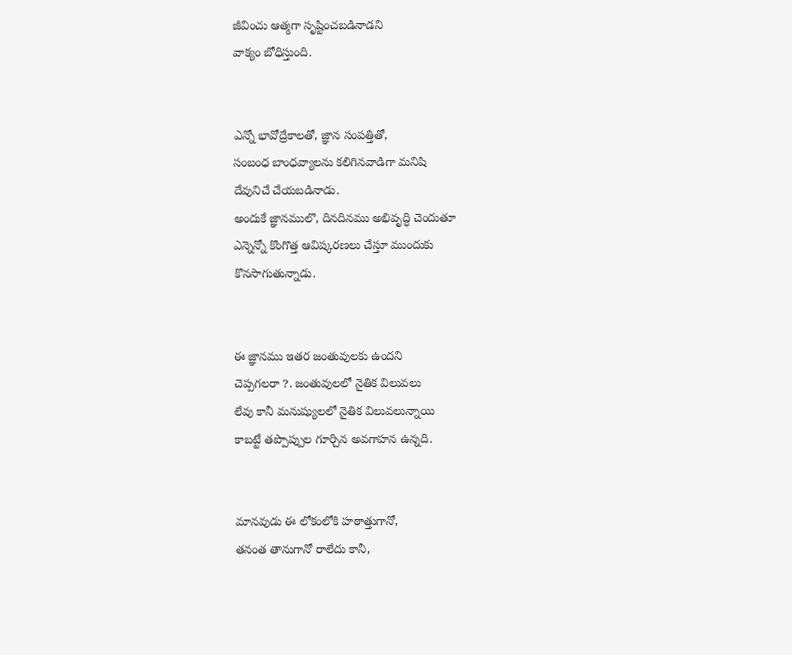జీవించు ఆత్మగా సృష్టించబడినాడని
వాక్యం బోధిస్తుంది.


ఎన్నో భావోద్రేకాలతో, జ్ఞాన సంపత్తితో,
సంబంధ బాంధవ్యాలను కలిగినవాడిగా మనిషి
దేవునిచే చేయబడినాడు.
అందుకే జ్ఞానములొ, దినదినము అభివృద్ధి చెందుతూ
ఎన్నెన్నో కొంగొత్త ఆవిష్కరణలు చేస్తూ ముందుకు
కొనసాగుతున్నాడు.


ఈ జ్ఞానము ఇతర జంతువులకు ఉందని
చెప్పగలరా ?. జంతువులలో నైతిక విలువలు
లేవు కానీ మనుష్యులలో నైతిక విలువలున్నాయి
కాబట్టే తప్పొప్పుల గూర్చిన అవగాహన ఉన్నది.


మానవుడు ఈ లోకంలోకి హఠాత్తుగానో,
తనంత తానుగానో రాలేదు కానీ,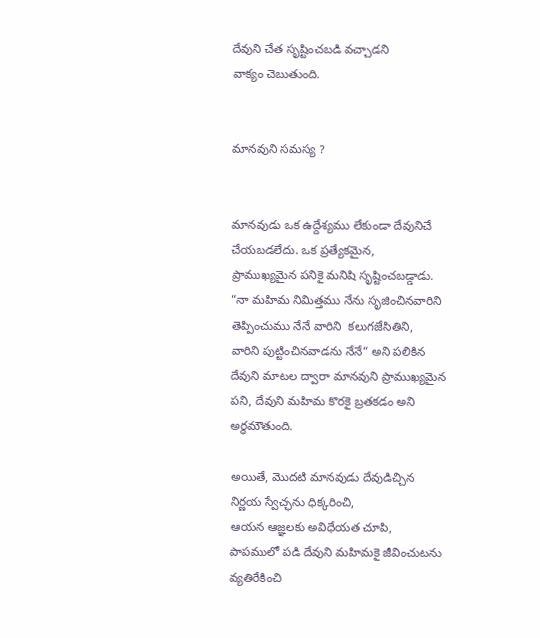దేవుని చేత సృష్టించబడి వచ్చాడని
వాక్యం చెబుతుంది.


మానవుని సమస్య ?


మానవుడు ఒక ఉద్దేశ్యము లేకుండా దేవునిచే
చేయబడలేదు. ఒక ప్రత్యేకమైన,
ప్రాముఖ్యమైన పనికై మనిషి సృష్టించబడ్డాడు.
“నా మహిమ నిమిత్తము నేను సృజించినవారిని
తెప్పించుము నేనే వారిని  కలుగజేసితిని,
వారిని పుట్టించినవాడను నేనే“ అని పలికిన
దేవుని మాటల ద్వారా మానవుని ప్రాముఖ్యమైన
పని, దేవుని మహిమ కొరకై బ్రతకడం అని
అర్థమౌతుంది.

అయితే, మొదటి మానవుడు దేవుడిచ్చిన
నిర్ణయ స్వేచ్ఛను ధిక్కరించి,
ఆయన ఆజ్ఞలకు అవిధేయత చూపి,
పాపములో పడి దేవుని మహిమకై జీవించుటను
వ్యతిరేకించి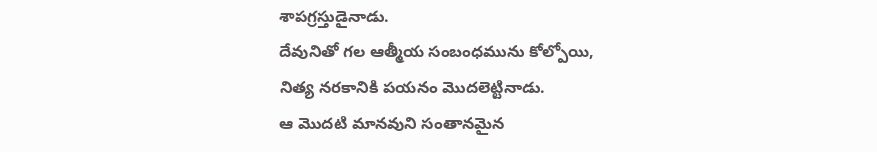శాపగ్రస్తుడైనాడు.
దేవునితో గల ఆత్మీయ సంబంధమును కోల్పోయి,
నిత్య నరకానికి పయనం మొదలెట్టినాడు.
ఆ మొదటి మానవుని సంతానమైన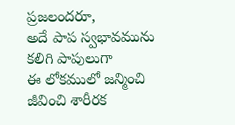ప్రజలందరూ,
అదే పాప స్వభావమును కలిగి పాపులుగా
ఈ లోకములో జన్మించి జీవించి శారీరక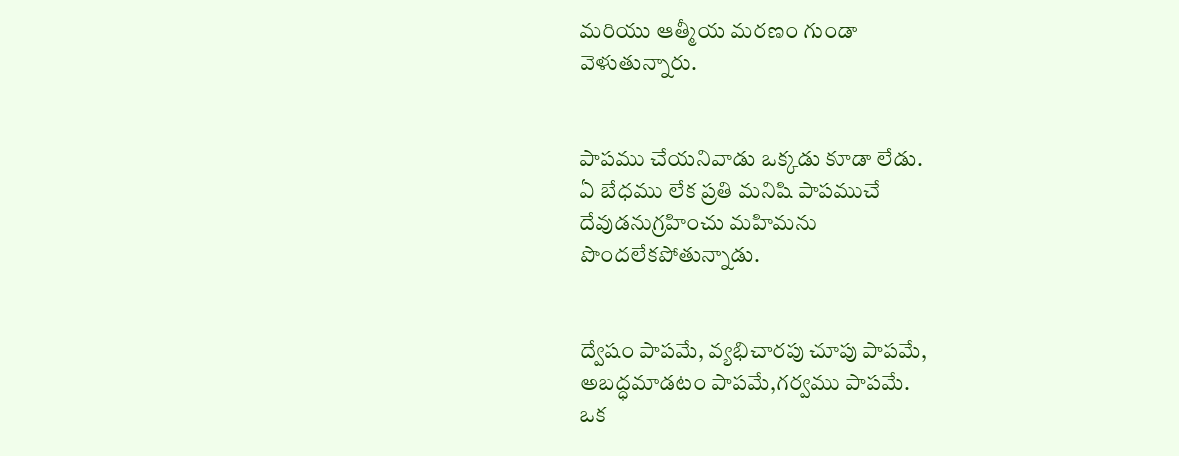మరియు ఆత్మీయ మరణం గుండా
వెళుతున్నారు.


పాపము చేయనివాడు ఒక్కడు కూడా లేడు.
ఏ బేధము లేక ప్రతి మనిషి పాపముచే
దేవుడనుగ్రహించు మహిమను
పొందలేకపోతున్నాడు.


ద్వేషం పాపమే, వ్యభిచారపు చూపు పాపమే,
అబద్ధమాడటం పాపమే,గర్వము పాపమే.
ఒక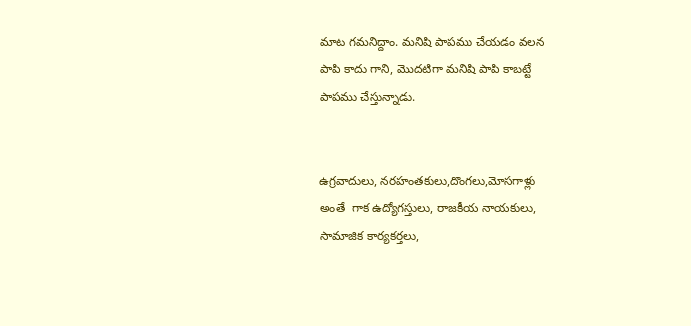మాట గమనిద్దాం. మనిషి పాపము చేయడం వలన
పాపి కాదు గాని, మొదటిగా మనిషి పాపి కాబట్టే
పాపము చేస్తున్నాడు.


ఉగ్రవాదులు, నరహంతకులు,దొంగలు,మోసగాళ్లు
అంతే  గాక ఉద్యోగస్తులు, రాజకీయ నాయకులు,
సామాజిక కార్యకర్తలు,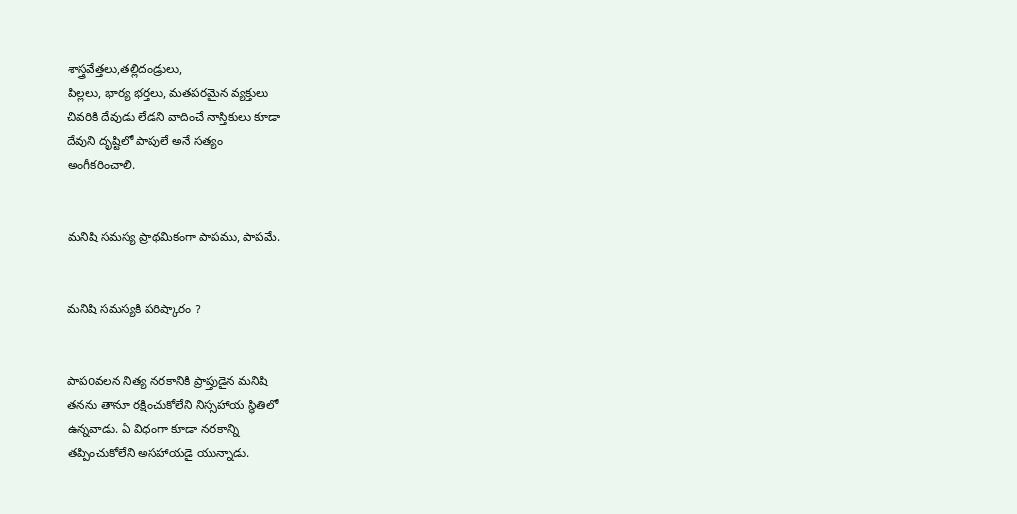శాస్త్రవేత్తలు,తల్లిదండ్రులు,
పిల్లలు, భార్య భర్తలు, మతపరమైన వ్యక్తులు
చివరికి దేవుడు లేడని వాదించే నాస్తికులు కూడా
దేవుని దృష్టిలో పాపులే అనే సత్యం
అంగీకరించాలి.


మనిషి సమస్య ప్రాథమికంగా పాపము, పాపమే.


మనిషి సమస్యకి పరిష్కారం ?


పాపoవలన నిత్య నరకానికి ప్రాప్తుడైన మనిషి
తనను తానూ రక్షించుకోలేని నిస్సహాయ స్థితిలో
ఉన్నవాడు. ఏ విధంగా కూడా నరకాన్ని
తప్పించుకోలేని అసహాయడై యున్నాడు.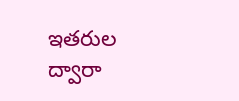ఇతరుల ద్వారా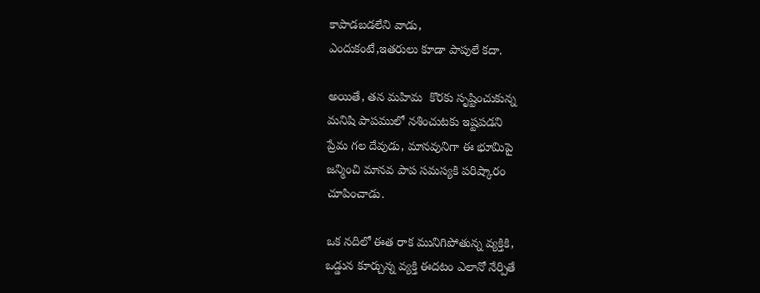కాపాడబడలేని వాడు,
ఎందుకంటే,ఇతరులు కూడా పాపులే కదా.

అయితే, తన మహిమ  కొరకు సృష్టించుకున్న
మనిషి పాపములో నశించుటకు ఇష్టపడని
ప్రేమ గల దేవుడు, మానవునిగా ఈ భూమిపై
జన్మించి మానవ పాప సమస్యకి పరిష్కారం
చూపించాడు.

ఒక నదిలో ఈత రాక మునిగిపోతున్న వ్యక్తికి,
ఒడ్డున కూర్చున్న వ్యక్తి ఈదటం ఎలానో నేర్పితే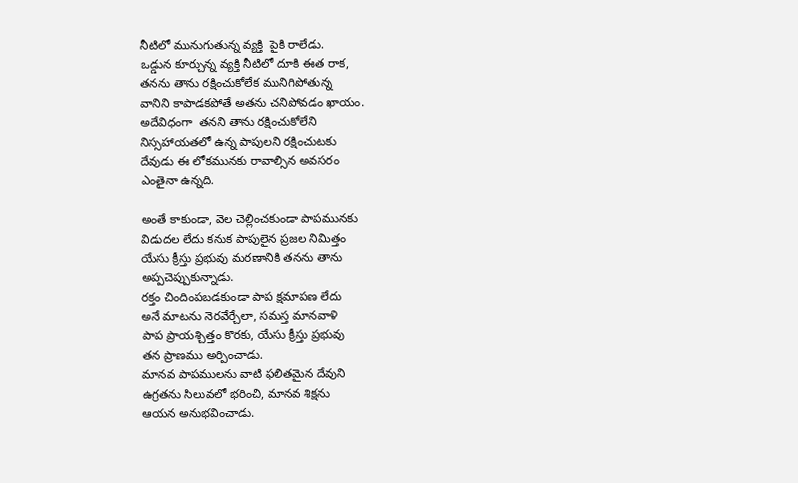నీటిలో మునుగుతున్న వ్యక్తి  పైకి రాలేడు.
ఒడ్డున కూర్చున్న వ్యక్తి నీటిలో దూకి ఈత రాక,
తనను తాను రక్షించుకోలేక మునిగిపోతున్న
వానిని కాపాడకపోతే అతను చనిపోవడం ఖాయం.
అదేవిధంగా  తనని తాను రక్షించుకోలేని
నిస్సహాయతలో ఉన్న పాపులని రక్షించుటకు
దేవుడు ఈ లోకమునకు రావాల్సిన అవసరం
ఎంతైనా ఉన్నది.

అంతే కాకుండా, వెల చెల్లించకుండా పాపమునకు
విడుదల లేదు కనుక పాపులైన ప్రజల నిమిత్తం
యేసు క్రీస్తు ప్రభువు మరణానికి తనను తాను
అప్పచెప్పుకున్నాడు.
రక్తం చిందింపబడకుండా పాప క్షమాపణ లేదు
అనే మాటను నెరవేర్చేలా, సమస్త మానవాళి
పాప ప్రాయశ్చిత్తం కొరకు, యేసు క్రీస్తు ప్రభువు
తన ప్రాణము అర్పించాడు.
మానవ పాపములను వాటి ఫలితమైన దేవుని
ఉగ్రతను సిలువలో భరించి, మానవ శిక్షను
ఆయన అనుభవించాడు.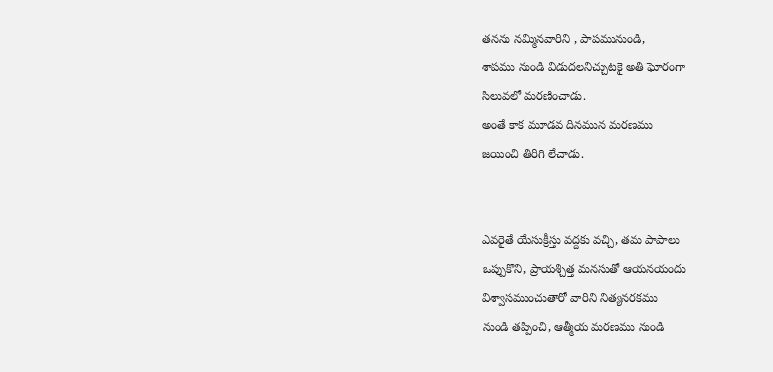తనను నమ్మినవారిని , పాపమునుండి,
శాపము నుండి విడుదలనిచ్చుటకై అతి ఘోరంగా
సిలువలో మరణించాడు.
అంతే కాక మూడవ దినమున మరణము
జయించి తిరిగి లేచాడు.


ఎవరైతే యేసుక్రీస్తు వద్దకు వచ్చి, తమ పాపాలు
ఒప్పుకొని, ప్రాయశ్చిత్త మనసుతో ఆయనయందు
విశ్వాసముంచుతారో వారిని నిత్యనరకము
నుండి తప్పించి, ఆత్మీయ మరణము నుండి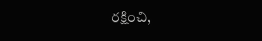రక్షించి,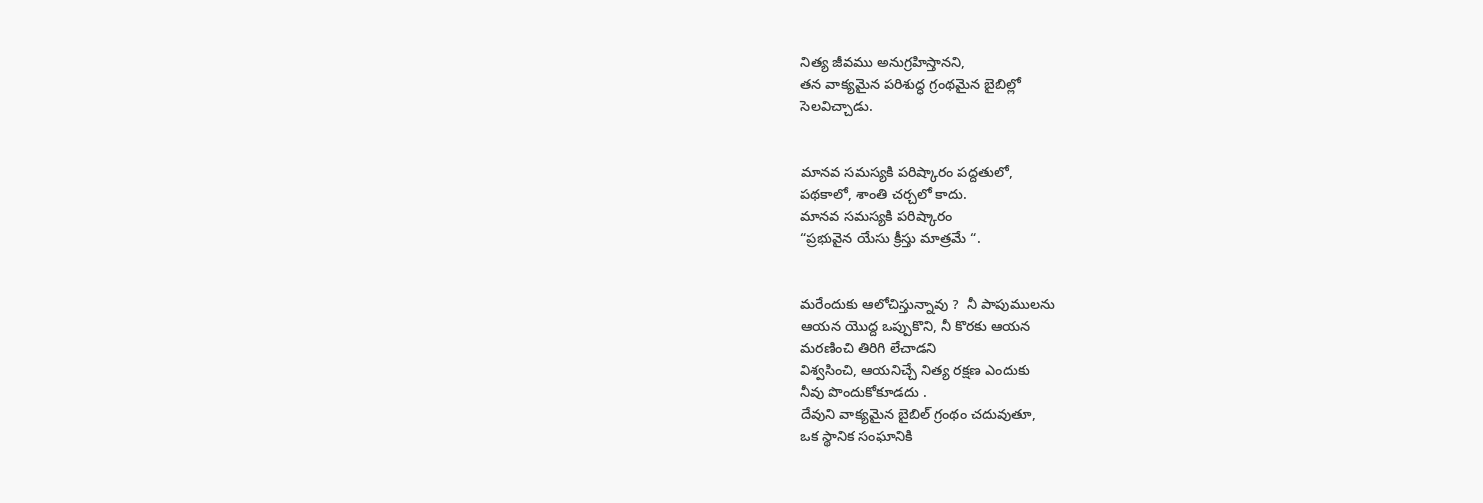నిత్య జీవము అనుగ్రహిస్తానని,
తన వాక్యమైన పరిశుద్ధ గ్రంథమైన బైబిల్లో
సెలవిచ్చాడు.


మానవ సమస్యకి పరిష్కారం పద్దతులో,
పథకాలో, శాంతి చర్చలో కాదు.
మానవ సమస్యకి పరిష్కారం
“ప్రభువైన యేసు క్రీస్తు మాత్రమే “.


మరేందుకు ఆలోచిస్తున్నావు ?  నీ పాపుములను
ఆయన యొద్ద ఒప్పుకొని, నీ కొరకు ఆయన
మరణించి తిరిగి లేచాడని
విశ్వసించి, ఆయనిచ్చే నిత్య రక్షణ ఎందుకు
నీవు పొందుకోకూడదు .
దేవుని వాక్యమైన బైబిల్ గ్రంథం చదువుతూ,
ఒక స్థానిక సంఘానికి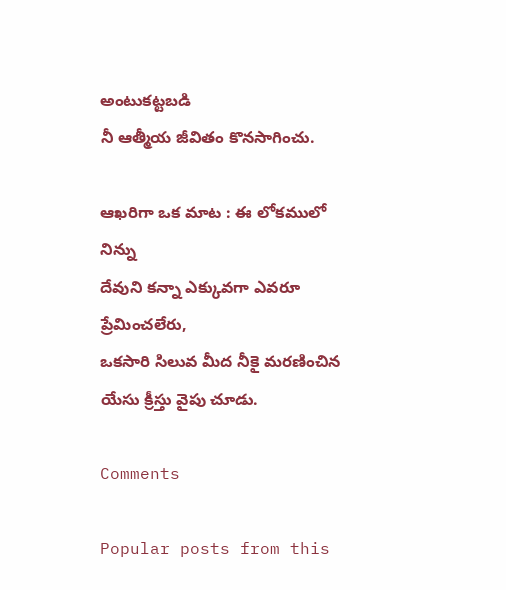అంటుకట్టబడి
నీ ఆత్మీయ జీవితం కొనసాగించు.

ఆఖరిగా ఒక మాట : ఈ లోకములో నిన్ను
దేవుని కన్నా ఎక్కువగా ఎవరూ ప్రేమించలేరు,
ఒకసారి సిలువ మీద నీకై మరణించిన
యేసు క్రీస్తు వైపు చూడు.

Comments

Popular posts from this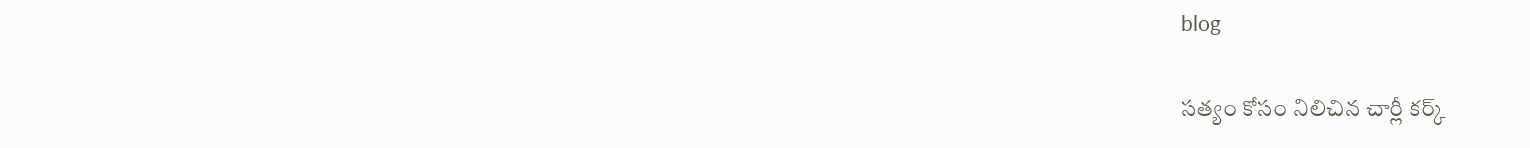blog

సత్యం కోసం నిలిచిన చార్లీ కర్క్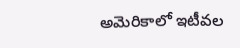అమెరికాలో ఇటీవల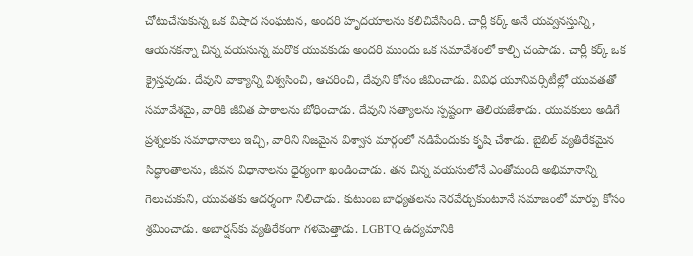చోటుచేసుకున్న ఒక విషాద సంఘటన, అందరి హృదయాలను కలిచివేసింది. చార్లీ కర్క్ అనే యవ్వనస్తున్ని, ఆయనకన్నా చిన్న వయసున్న మరొక యువకుడు అందరి ముందు ఒక సమావేశంలో కాల్చి చంపాడు. చార్లీ కర్క్ ఒక క్రైస్తవుడు. దేవుని వాక్యాన్ని విశ్వసించి, ఆచరించి, దేవుని కోసం జీవించాడు. వివిధ యూనివర్సిటీల్లో యువతతో సమావేశమై, వారికి జీవిత పాఠాలను బోధించాడు. దేవుని సత్యాలను స్పష్టంగా తెలియజేశాడు. యువకులు అడిగే ప్రశ్నలకు సమాధానాలు ఇచ్చి, వారిని నిజమైన విశ్వాస మార్గంలో నడిపేందుకు కృషి చేశాడు. బైబిల్ వ్యతిరేకమైన సిద్ధాంతాలను, జీవన విధానాలను ధైర్యంగా ఖండించాడు. తన చిన్న వయసులోనే ఎంతోమంది అభిమానాన్ని గెలుచుకుని, యువతకు ఆదర్శంగా నిలిచాడు. కుటుంబ బాధ్యతలను నెరవేర్చుకుంటూనే సమాజంలో మార్పు కోసం శ్రమించాడు. అబార్షన్‌కు వ్యతిరేకంగా గళమెత్తాడు. LGBTQ ఉద్యమానికి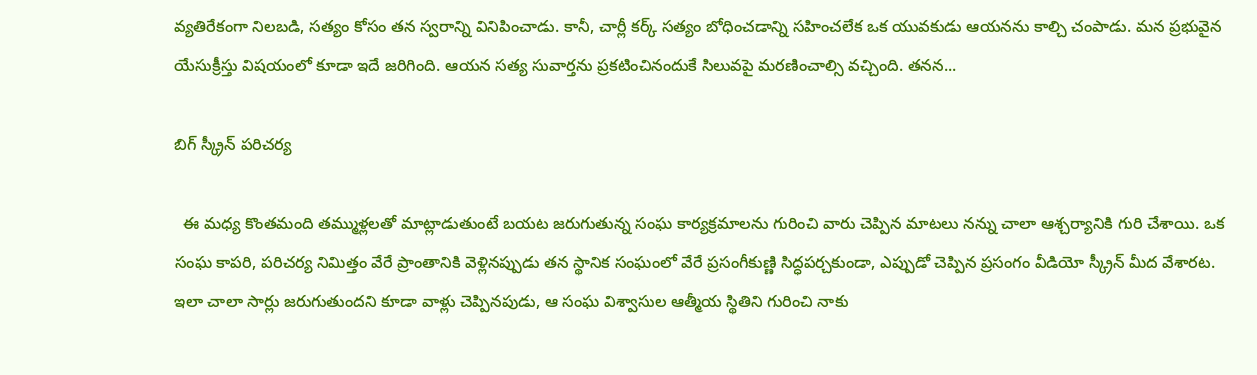వ్యతిరేకంగా నిలబడి, సత్యం కోసం తన స్వరాన్ని వినిపించాడు. కానీ, చార్లీ కర్క్ సత్యం బోధించడాన్ని సహించలేక ఒక యువకుడు ఆయనను కాల్చి చంపాడు. మన ప్రభువైన యేసుక్రీస్తు విషయంలో కూడా ఇదే జరిగింది. ఆయన సత్య సువార్తను ప్రకటించినందుకే సిలువపై మరణించాల్సి వచ్చింది. తనన...

బిగ్ స్క్రీన్ పరిచర్య

  ఈ మధ్య కొంతమంది తమ్ముళ్లలతో మాట్లాడుతుంటే బయట జరుగుతున్న సంఘ కార్యక్రమాలను గురించి వారు చెప్పిన మాటలు నన్ను చాలా ఆశ్చర్యానికి గురి చేశాయి. ఒక సంఘ కాపరి, పరిచర్య నిమిత్తం వేరే ప్రాంతానికి వెళ్లినప్పుడు తన స్థానిక సంఘంలో వేరే ప్రసంగీకుణ్ణి సిద్ధపర్చకుండా, ఎప్పుడో చెప్పిన ప్రసంగం వీడియో స్క్రీన్ మీద వేశారట. ఇలా చాలా సార్లు జరుగుతుందని కూడా వాళ్లు చెప్పినపుడు, ఆ సంఘ విశ్వాసుల ఆత్మీయ స్థితిని గురించి నాకు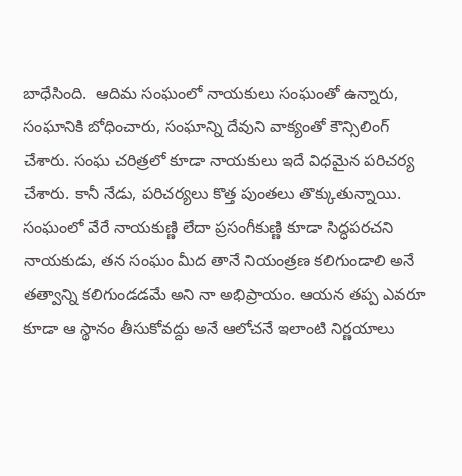బాధేసింది.  ఆదిమ సంఘంలో నాయకులు సంఘంతో ఉన్నారు, సంఘానికి బోధించారు, సంఘాన్ని దేవుని వాక్యంతో కౌన్సిలింగ్ చేశారు. సంఘ చరిత్రలో కూడా నాయకులు ఇదే విధమైన పరిచర్య చేశారు. కానీ నేడు, పరిచర్యలు కొత్త పుంతలు తొక్కుతున్నాయి.  సంఘంలో వేరే నాయకుణ్ణి లేదా ప్రసంగీకుణ్ణి కూడా సిద్ధపరచని నాయకుడు, తన సంఘం మీద తానే నియంత్రణ కలిగుండాలి అనే తత్వాన్ని కలిగుండడమే అని నా అభిప్రాయం. ఆయన తప్ప ఎవరూ కూడా ఆ స్థానం తీసుకోవద్దు అనే ఆలోచనే ఇలాంటి నిర్ణయాలు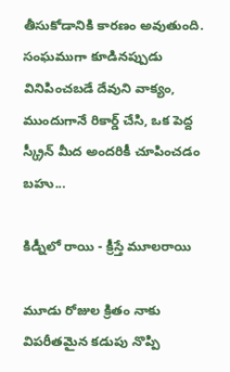తీసుకోడానికి కారణం అవుతుంది.  సంఘముగా కూడినప్పుడు వినిపించబడే దేవుని వాక్యం, ముందుగానే రికార్డ్ చేసి, ఒక పెద్ద స్క్రీన్ మీద అందరికీ చూపించడం బహు...

కిడ్నీలో రాయి - క్రీస్తే మూలరాయి

మూడు రోజుల క్రితం నాకు విపరీతమైన కడుపు నొప్పి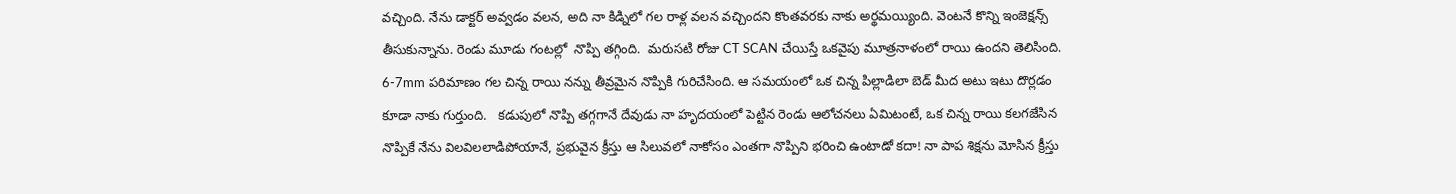వచ్చింది. నేను డాక్టర్ అవ్వడం వలన, అది నా కిడ్నిలో గల రాళ్ల వలన వచ్చిందని కొంతవరకు నాకు అర్థమయ్యింది. వెంటనే కొన్ని ఇంజెక్షన్స్ తీసుకున్నాను. రెండు మూడు గంటల్లో  నొప్పి తగ్గింది.  మరుసటి రోజు CT SCAN చేయిస్తే ఒకవైపు మూత్రనాళంలో రాయి ఉందని తెలిసింది. 6-7mm పరిమాణం గల చిన్న రాయి నన్ను తీవ్రమైన నొప్పికి గురిచేసింది. ఆ సమయంలో ఒక చిన్న పిల్లాడిలా బెడ్ మీద అటు ఇటు దొర్లడం కూడా నాకు గుర్తుంది.   కడుపులో నొప్పి తగ్గగానే దేవుడు నా హృదయంలో పెట్టిన రెండు ఆలోచనలు ఏమిటంటే, ఒక చిన్న రాయి కలగజేసిన నొప్పికే నేను విలవిలలాడిపోయానే, ప్రభువైన క్రీస్తు ఆ సిలువలో నాకోసం ఎంతగా నొప్పిని భరించి ఉంటాడో కదా! నా పాప శిక్షను మోసిన క్రీస్తు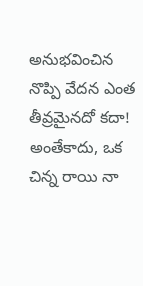అనుభవించిన నొప్పి వేదన ఎంత తీవ్రమైనదో కదా! అంతేకాదు, ఒక చిన్న రాయి నా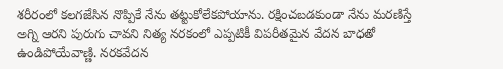శరీరంలో కలగజేసిన నొప్పికే నేను తట్టుకోలేకపోయాను. రక్షించబడకుండా నేను మరణిస్తే అగ్ని ఆరని పురుగు చావని నిత్య నరకంలో ఎప్పటికీ విపరీతమైన వేదన బాధతో ఉండిపోయేవాణ్ణి. నరకవేదన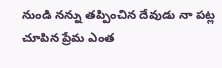నుండి నన్ను తప్పించిన దేవుడు నా పట్ల చూపిన ప్రేమ ఎంత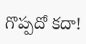గొప్పదో కదా!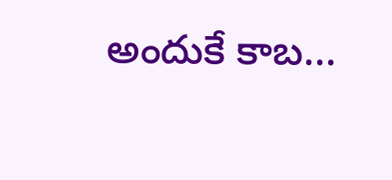అందుకే కాబ...